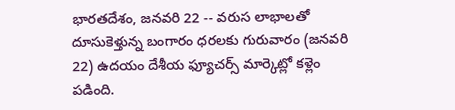భారతదేశం, జనవరి 22 -- వరుస లాభాలతో దూసుకెళ్తున్న బంగారం ధరలకు గురువారం (జనవరి 22) ఉదయం దేశీయ ఫ్యూచర్స్ మార్కెట్లో కళ్లెం పడింది.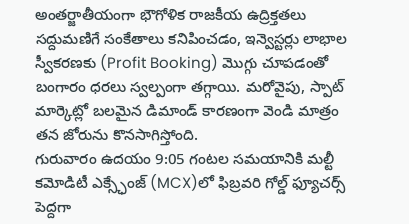అంతర్జాతీయంగా భౌగోళిక రాజకీయ ఉద్రిక్తతలు సద్దుమణిగే సంకేతాలు కనిపించడం, ఇన్వెస్టర్లు లాభాల స్వీకరణకు (Profit Booking) మొగ్గు చూపడంతో బంగారం ధరలు స్వల్పంగా తగ్గాయి. మరోవైపు, స్పాట్ మార్కెట్లో బలమైన డిమాండ్ కారణంగా వెండి మాత్రం తన జోరును కొనసాగిస్తోంది.
గురువారం ఉదయం 9:05 గంటల సమయానికి మల్టీ కమోడిటీ ఎక్స్ఛేంజ్ (MCX)లో ఫిబ్రవరి గోల్డ్ ఫ్యూచర్స్ పెద్దగా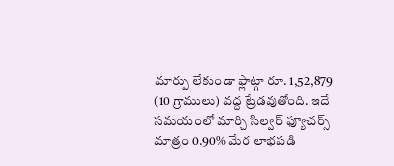మార్పు లేకుండా ఫ్లాట్గా రూ. 1,52,879 (10 గ్రాములు) వద్ద ట్రేడవుతోంది. ఇదే సమయంలో మార్చి సిల్వర్ ఫ్యూచర్స్ మాత్రం 0.90% మేర లాభపడి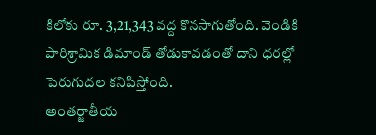కిలోకు రూ. 3,21,343 వద్ద కొనసాగుతోంది. వెండికి పారిశ్రామిక డిమాండ్ తోడుకావడంతో దాని ధరల్లో పెరుగుదల కనిపిస్తోంది.
అంతర్జాతీయ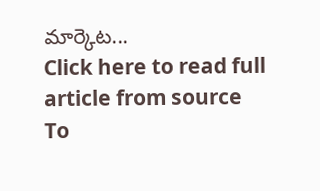మార్కెట...
Click here to read full article from source
To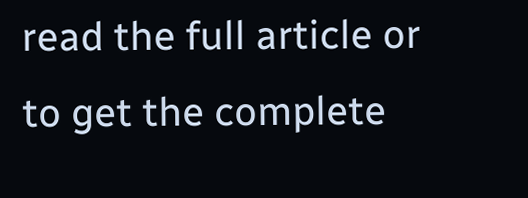read the full article or to get the complete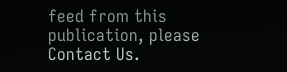feed from this publication, please
Contact Us.